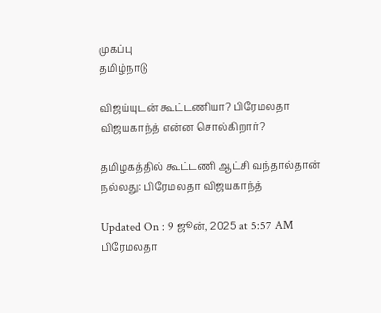முகப்பு
தமிழ்நாடு

விஜய்யுடன் கூட்டணியா? பிரேமலதா விஜயகாந்த் என்ன சொல்கிறார்?

தமிழகத்தில் கூட்டணி ஆட்சி வந்தால்தான் நல்லது: பிரேமலதா விஜயகாந்த்

Updated On : 9 ஜூன், 2025 at 5:57 AM
பிரேமலதா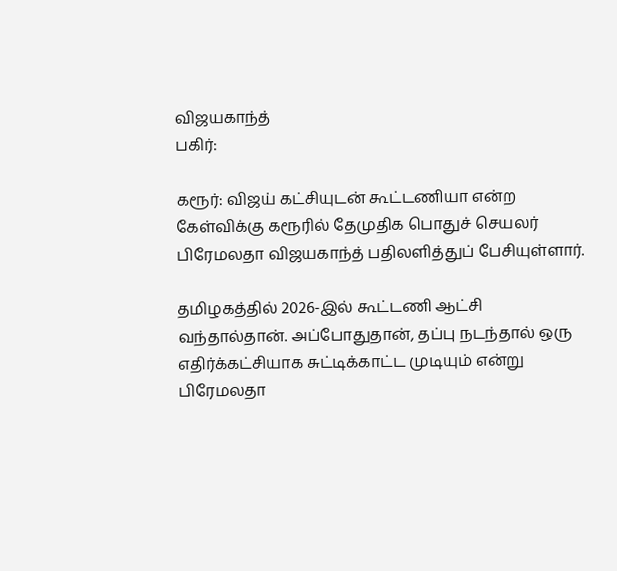விஜயகாந்த்
பகிர்:

கரூர்: விஜய் கட்சியுடன் கூட்டணியா என்ற கேள்விக்கு கரூரில் தேமுதிக பொதுச் செயலர் பிரேமலதா விஜயகாந்த் பதிலளித்துப் பேசியுள்ளார்.

தமிழகத்தில் 2026-இல் கூட்டணி ஆட்சி வந்தால்தான். அப்போதுதான், தப்பு நடந்தால் ஒரு எதிர்க்கட்சியாக சுட்டிக்காட்ட முடியும் என்று பிரேமலதா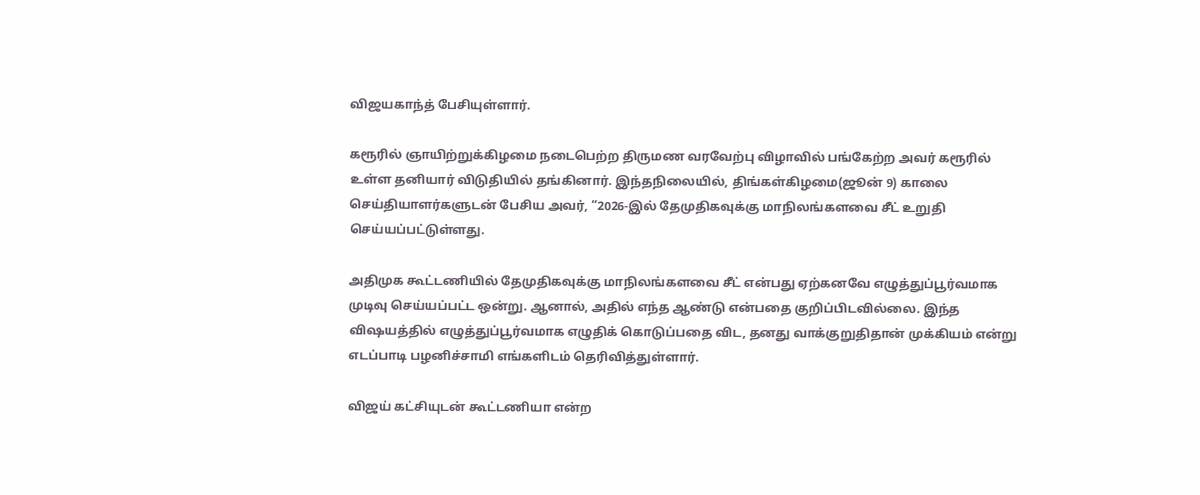விஜயகாந்த் பேசியுள்ளார்.

கரூரில் ஞாயிற்றுக்கிழமை நடைபெற்ற திருமண வரவேற்பு விழாவில் பங்கேற்ற அவர் கரூரில் உள்ள தனியார் விடுதியில் தங்கினார். இந்தநிலையில், திங்கள்கிழமை(ஜூன் 9) காலை செய்தியாளர்களுடன் பேசிய அவர், “2026-இல் தேமுதிகவுக்கு மாநிலங்களவை சீட் உறுதி செய்யப்பட்டுள்ளது.

அதிமுக கூட்டணியில் தேமுதிகவுக்கு மாநிலங்களவை சீட் என்பது ஏற்கனவே எழுத்துப்பூர்வமாக முடிவு செய்யப்பட்ட ஒன்று. ஆனால், அதில் எந்த ஆண்டு என்பதை குறிப்பிடவில்லை. இந்த விஷயத்தில் எழுத்துப்பூர்வமாக எழுதிக் கொடுப்பதை விட, தனது வாக்குறுதிதான் முக்கியம் என்று எடப்பாடி பழனிச்சாமி எங்களிடம் தெரிவித்துள்ளார்.

விஜய் கட்சியுடன் கூட்டணியா என்ற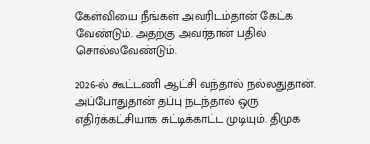கேள்வியை நீங்கள் அவரிடம்தான் கேட்க வேண்டும். அதற்கு அவர்தான் பதில் சொல்லவேண்டும்.

2026-ல் கூட்டணி ஆட்சி வந்தால் நல்லதுதான். அப்போதுதான் தப்பு நடந்தால் ஒரு எதிர்க்கட்சியாக சுட்டிக்காட்ட முடியும். திமுக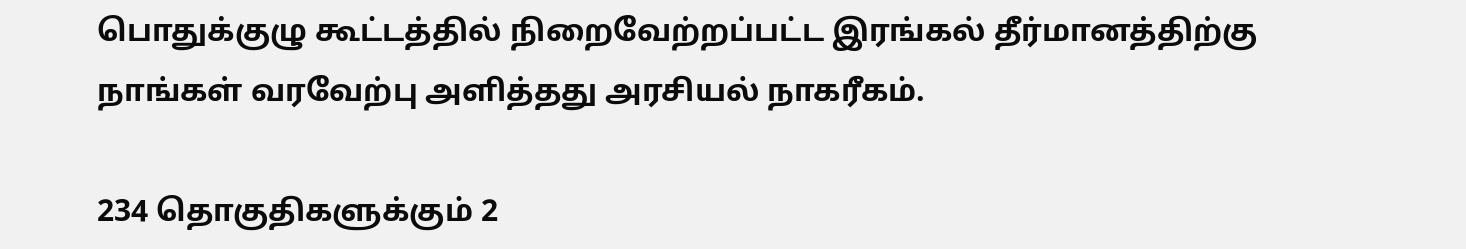பொதுக்குழு கூட்டத்தில் நிறைவேற்றப்பட்ட இரங்கல் தீர்மானத்திற்கு நாங்கள் வரவேற்பு அளித்தது அரசியல் நாகரீகம்.

234 தொகுதிகளுக்கும் 2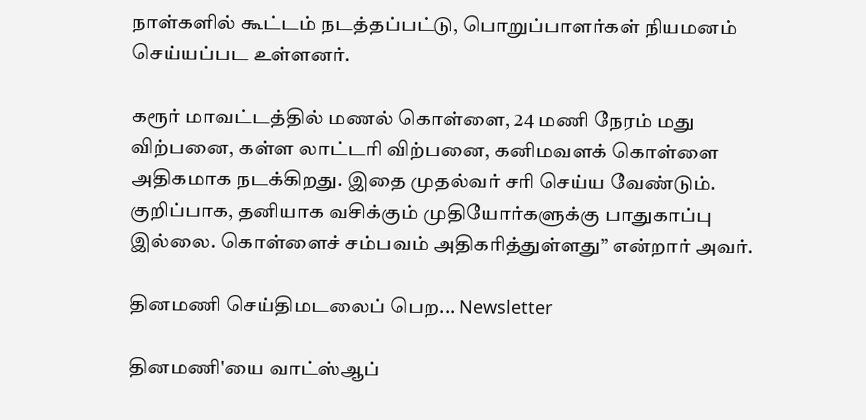நாள்களில் கூட்டம் நடத்தப்பட்டு, பொறுப்பாளர்கள் நியமனம் செய்யப்பட உள்ளனர்.

கரூர் மாவட்டத்தில் மணல் கொள்ளை, 24 மணி நேரம் மது விற்பனை, கள்ள லாட்டரி விற்பனை, கனிமவளக் கொள்ளை அதிகமாக நடக்கிறது. இதை முதல்வர் சரி செய்ய வேண்டும். குறிப்பாக, தனியாக வசிக்கும் முதியோர்களுக்கு பாதுகாப்பு இல்லை. கொள்ளைச் சம்பவம் அதிகரித்துள்ளது” என்றார் அவர்.

தினமணி செய்திமடலைப் பெற... Newsletter

தினமணி'யை வாட்ஸ்ஆப்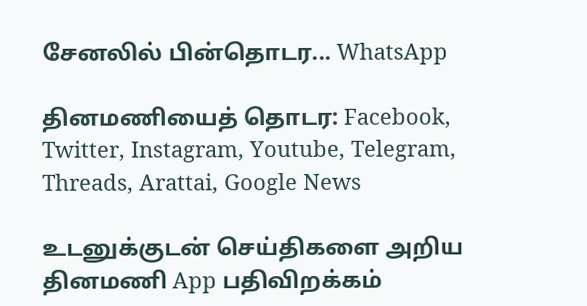சேனலில் பின்தொடர... WhatsApp

தினமணியைத் தொடர: Facebook, Twitter, Instagram, Youtube, Telegram, Threads, Arattai, Google News

உடனுக்குடன் செய்திகளை அறிய தினமணி App பதிவிறக்கம்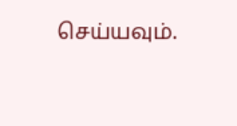செய்யவும்.